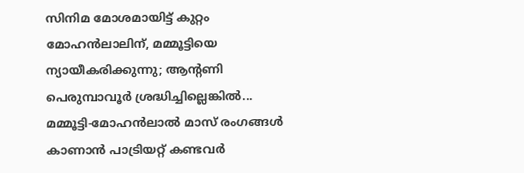സിനിമ മോശമായിട്ട് കുറ്റം മോഹൻലാലിന്, മമ്മൂട്ടിയെ ന്യായീകരിക്കുന്നു; ആന്റണി പെരുമ്പാവൂർ ശ്രദ്ധിച്ചില്ലെങ്കിൽ...
മമ്മൂട്ടി-മോഹൻലാൽ മാസ് രംഗങ്ങൾ കാണാൻ പാട്രിയറ്റ് കണ്ടവർ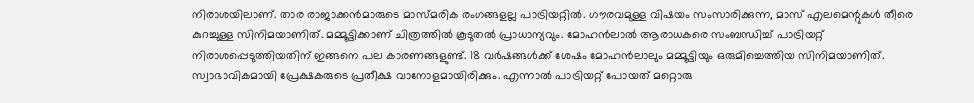നിരാശയിലാണ്. താര രാജാക്കൻമാരുടെ മാസ്മരിക രംഗങ്ങളല്ല പാട്രിയറ്റിൽ. ഗൗരവമുള്ള വിഷയം സംസാരിക്കുന്ന, മാസ് എലമെന്റുകൾ തീരെ കുറച്ചുള്ള സിനിമയാണിത്. മമ്മൂട്ടിക്കാണ് ചിത്രത്തിൽ കൂടുതൽ പ്രാധാന്യവും. മോഹൻലാൽ ആരാധകരെ സംബന്ധിച്ച് പാട്രിയറ്റ് നിരാശപ്പെടുത്തിയതിന് ഇങ്ങനെ പല കാരണങ്ങളുണ്ട്. 18 വർഷങ്ങൾക്ക് ശേഷം മോഹൻലാലും മമ്മൂട്ടിയും ഒരുമിച്ചെത്തിയ സിനിമയാണിത്. സ്വാഭാവികമായി പ്രേക്ഷകരുടെ പ്രതീക്ഷ വാനോളമായിരിക്കും. എന്നാൽ പാട്രിയറ്റ് പോയത് മറ്റൊരു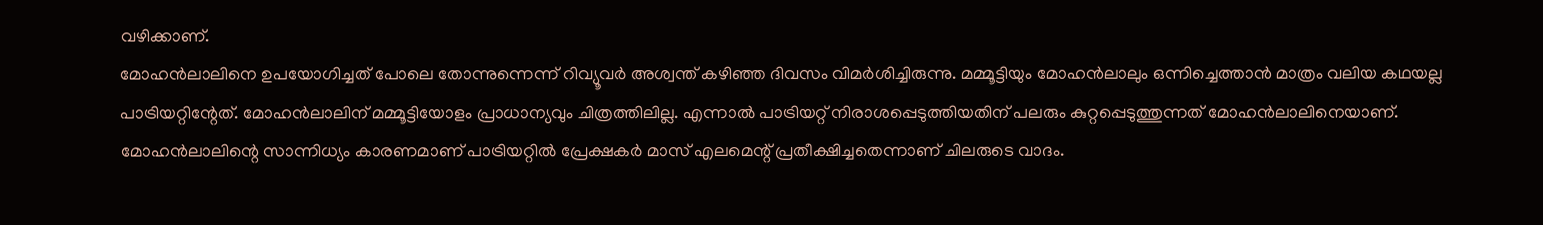വഴിക്കാണ്.
മോഹൻലാലിനെ ഉപയോഗിച്ചത് പോലെ തോന്നുന്നെന്ന് റിവ്യൂവർ അശ്വന്ത് കഴിഞ്ഞ ദിവസം വിമർശിച്ചിരുന്നു. മമ്മൂട്ടിയും മോഹൻലാലും ഒന്നിച്ചെത്താൻ മാത്രം വലിയ കഥയല്ല പാട്രിയറ്റിന്റേത്. മോഹൻലാലിന് മമ്മൂട്ടിയോളം പ്രാധാന്യവും ചിത്രത്തിലില്ല. എന്നാൽ പാട്രിയറ്റ് നിരാശപ്പെടുത്തിയതിന് പലരും കുറ്റപ്പെടുത്തുന്നത് മോഹൻലാലിനെയാണ്. മോഹൻലാലിന്റെ സാന്നിധ്യം കാരണമാണ് പാട്രിയറ്റിൽ പ്രേക്ഷകർ മാസ് എലമെന്റ് പ്രതീക്ഷിച്ചതെന്നാണ് ചിലരുടെ വാദം.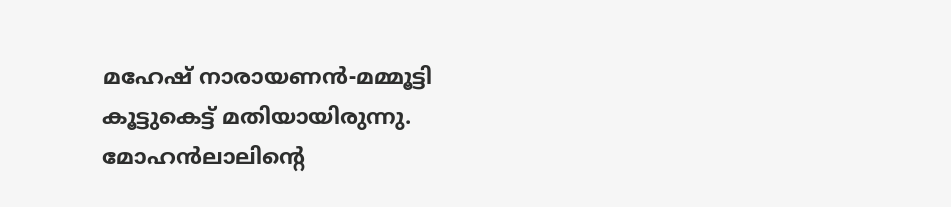മഹേഷ് നാരായണൻ-മമ്മൂട്ടി കൂട്ടുകെട്ട് മതിയായിരുന്നു. മോഹൻലാലിന്റെ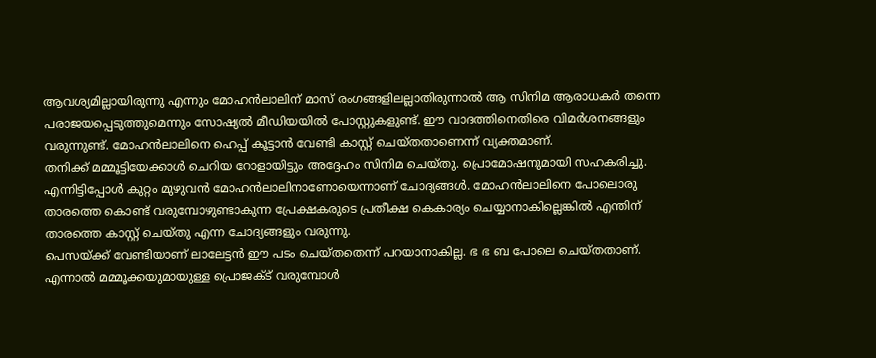ആവശ്യമില്ലായിരുന്നു എന്നും മോഹൻലാലിന് മാസ് രംഗങ്ങളിലല്ലാതിരുന്നാൽ ആ സിനിമ ആരാധകർ തന്നെ പരാജയപ്പെടുത്തുമെന്നും സോഷ്യൽ മീഡിയയിൽ പോസ്റ്റുകളുണ്ട്. ഈ വാദത്തിനെതിരെ വിമർശനങ്ങളും വരുന്നുണ്ട്. മോഹൻലാലിനെ ഹെപ്പ് കൂട്ടാൻ വേണ്ടി കാസ്റ്റ് ചെയ്തതാണെന്ന് വ്യക്തമാണ്.
തനിക്ക് മമ്മൂട്ടിയേക്കാൾ ചെറിയ റോളായിട്ടും അദ്ദേഹം സിനിമ ചെയ്തു. പ്രൊമോഷനുമായി സഹകരിച്ചു. എന്നിട്ടിപ്പോൾ കുറ്റം മുഴുവൻ മോഹൻലാലിനാണോയെന്നാണ് ചോദ്യങ്ങൾ. മോഹൻലാലിനെ പോലൊരു താരത്തെ കൊണ്ട് വരുമ്പോഴുണ്ടാകുന്ന പ്രേക്ഷകരുടെ പ്രതീക്ഷ കെകാര്യം ചെയ്യാനാകില്ലെങ്കിൽ എന്തിന് താരത്തെ കാസ്റ്റ് ചെയ്തു എന്ന ചോദ്യങ്ങളും വരുന്നു.
പെസയ്ക്ക് വേണ്ടിയാണ് ലാലേട്ടൻ ഈ പടം ചെയ്തതെന്ന് പറയാനാകില്ല. ഭ ഭ ബ പോലെ ചെയ്തതാണ്. എന്നാൽ മമ്മൂക്കയുമായുള്ള പ്രൊജക്ട് വരുമ്പോൾ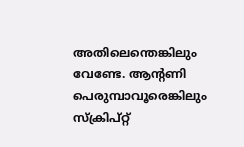അതിലെന്തെങ്കിലും വേണ്ടേ. ആന്റണി പെരുമ്പാവൂരെങ്കിലും സ്ക്രിപ്റ്റ്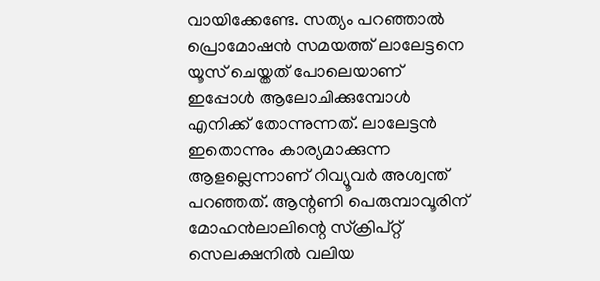വായിക്കേണ്ടേ. സത്യം പറഞ്ഞാൽ പ്രൊമോഷൻ സമയത്ത് ലാലേട്ടനെ യൂസ് ചെയ്തത് പോലെയാണ് ഇപ്പോൾ ആലോചിക്കുമ്പോൾ എനിക്ക് തോന്നുന്നത്. ലാലേട്ടൻ ഇതൊന്നും കാര്യമാക്കുന്ന ആളല്ലെന്നാണ് റിവ്യൂവർ അശ്വന്ത് പറഞ്ഞത്. ആന്റണി പെരുമ്പാവൂരിന് മോഹൻലാലിന്റെ സ്ക്രിപ്റ്റ് സെലക്ഷനിൽ വലിയ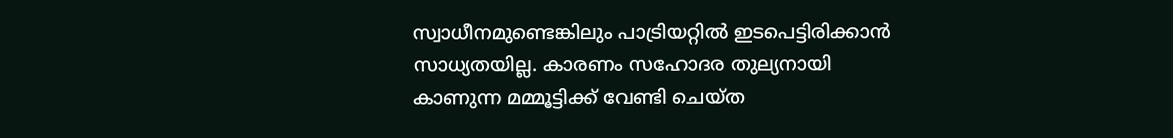സ്വാധീനമുണ്ടെങ്കിലും പാട്രിയറ്റിൽ ഇടപെട്ടിരിക്കാൻ സാധ്യതയില്ല. കാരണം സഹോദര തുല്യനായി കാണുന്ന മമ്മൂട്ടിക്ക് വേണ്ടി ചെയ്ത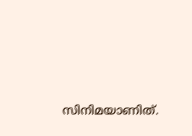സിനിമയാണിത്.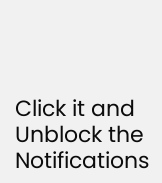Click it and Unblock the Notifications